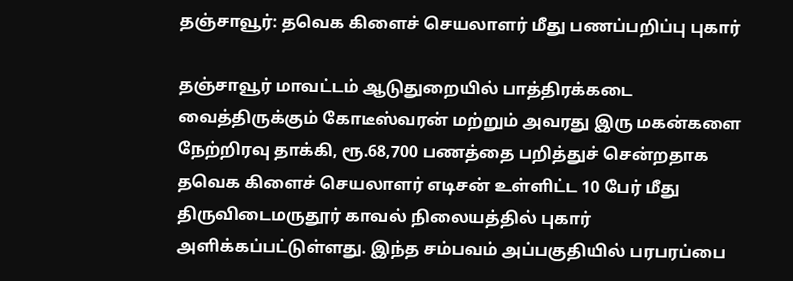தஞ்சாவூர்: தவெக கிளைச் செயலாளர் மீது பணப்பறிப்பு புகார்

தஞ்சாவூர் மாவட்டம் ஆடுதுறையில் பாத்திரக்கடை வைத்திருக்கும் கோடீஸ்வரன் மற்றும் அவரது இரு மகன்களை நேற்றிரவு தாக்கி, ரூ.68,700 பணத்தை பறித்துச் சென்றதாக தவெக கிளைச் செயலாளர் எடிசன் உள்ளிட்ட 10 பேர் மீது திருவிடைமருதூர் காவல் நிலையத்தில் புகார் அளிக்கப்பட்டுள்ளது. இந்த சம்பவம் அப்பகுதியில் பரபரப்பை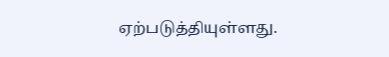ஏற்படுத்தியுள்ளது.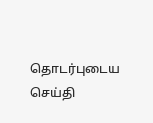தொடர்புடைய செய்தி